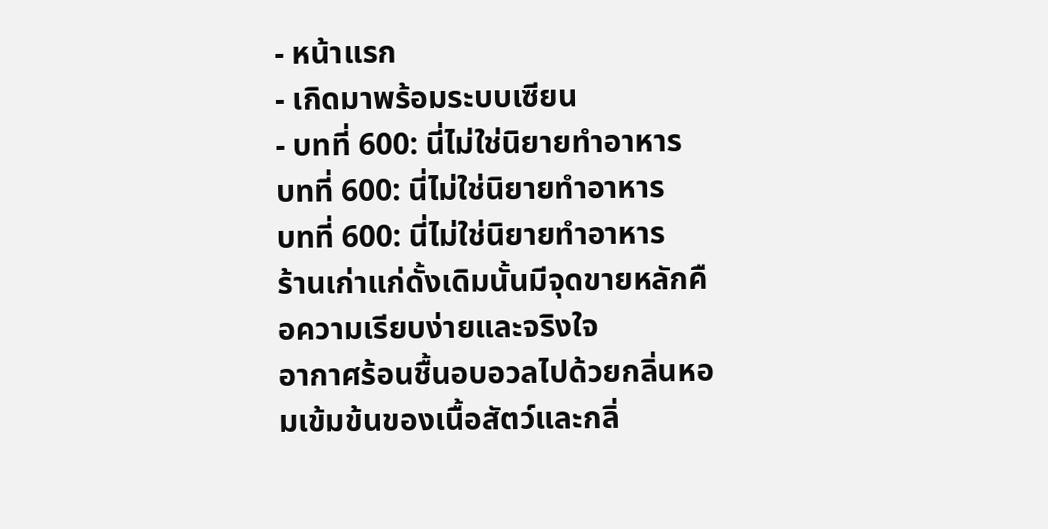- หน้าแรก
- เกิดมาพร้อมระบบเซียน
- บทที่ 600: นี่ไม่ใช่นิยายทำอาหาร
บทที่ 600: นี่ไม่ใช่นิยายทำอาหาร
บทที่ 600: นี่ไม่ใช่นิยายทำอาหาร
ร้านเก่าแก่ดั้งเดิมนั้นมีจุดขายหลักคือความเรียบง่ายและจริงใจ
อากาศร้อนชื้นอบอวลไปด้วยกลิ่นหอมเข้มข้นของเนื้อสัตว์และกลิ่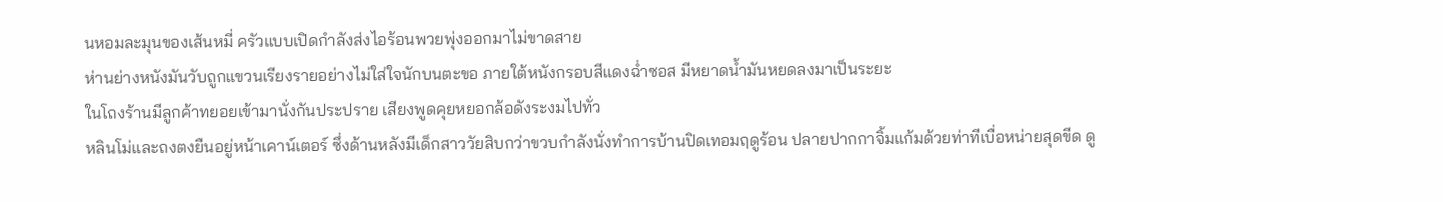นหอมละมุนของเส้นหมี่ ครัวแบบเปิดกำลังส่งไอร้อนพวยพุ่งออกมาไม่ขาดสาย
ห่านย่างหนังมันวับถูกแขวนเรียงรายอย่างไม่ใส่ใจนักบนตะขอ ภายใต้หนังกรอบสีแดงฉ่ำซอส มีหยาดน้ำมันหยดลงมาเป็นระยะ
ในโถงร้านมีลูกค้าทยอยเข้ามานั่งกันประปราย เสียงพูดคุยหยอกล้อดังระงมไปทั่ว
หลินโม่และถงตงยืนอยู่หน้าเคาน์เตอร์ ซึ่งด้านหลังมีเด็กสาววัยสิบกว่าขวบกำลังนั่งทำการบ้านปิดเทอมฤดูร้อน ปลายปากกาจิ้มแก้มด้วยท่าทีเบื่อหน่ายสุดขีด ดู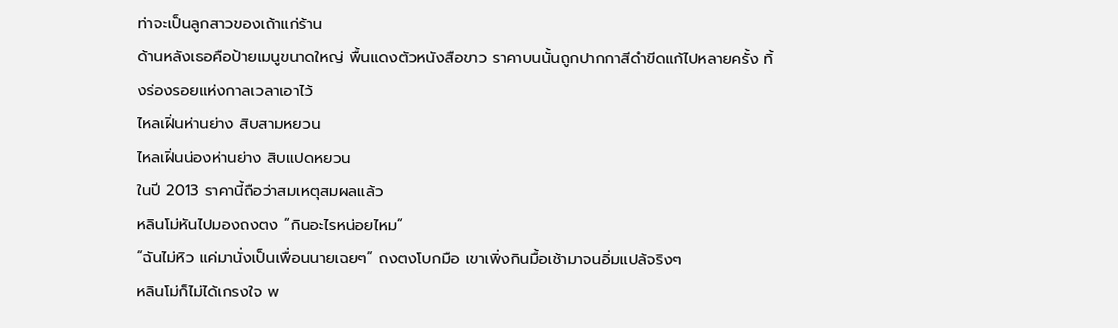ท่าจะเป็นลูกสาวของเถ้าแก่ร้าน
ด้านหลังเธอคือป้ายเมนูขนาดใหญ่ พื้นแดงตัวหนังสือขาว ราคาบนนั้นถูกปากกาสีดำขีดแก้ไปหลายครั้ง ทิ้งร่องรอยแห่งกาลเวลาเอาไว้
ไหลเฝิ่นห่านย่าง สิบสามหยวน
ไหลเฝิ่นน่องห่านย่าง สิบแปดหยวน
ในปี 2013 ราคานี้ถือว่าสมเหตุสมผลแล้ว
หลินโม่หันไปมองถงตง “กินอะไรหน่อยไหม”
“ฉันไม่หิว แค่มานั่งเป็นเพื่อนนายเฉยๆ” ถงตงโบกมือ เขาเพิ่งกินมื้อเช้ามาจนอิ่มแปล้จริงๆ
หลินโม่ก็ไม่ได้เกรงใจ พ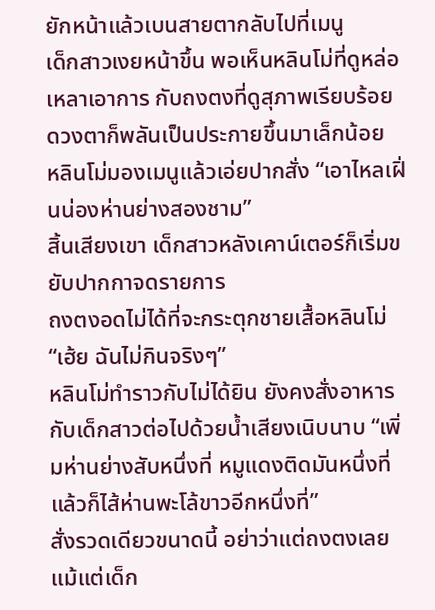ยักหน้าแล้วเบนสายตากลับไปที่เมนู
เด็กสาวเงยหน้าขึ้น พอเห็นหลินโม่ที่ดูหล่อเหลาเอาการ กับถงตงที่ดูสุภาพเรียบร้อย ดวงตาก็พลันเป็นประกายขึ้นมาเล็กน้อย
หลินโม่มองเมนูแล้วเอ่ยปากสั่ง “เอาไหลเฝิ่นน่องห่านย่างสองชาม”
สิ้นเสียงเขา เด็กสาวหลังเคาน์เตอร์ก็เริ่มขยับปากกาจดรายการ
ถงตงอดไม่ได้ที่จะกระตุกชายเสื้อหลินโม่ “เฮ้ย ฉันไม่กินจริงๆ”
หลินโม่ทำราวกับไม่ได้ยิน ยังคงสั่งอาหารกับเด็กสาวต่อไปด้วยน้ำเสียงเนิบนาบ “เพิ่มห่านย่างสับหนึ่งที่ หมูแดงติดมันหนึ่งที่ แล้วก็ไส้ห่านพะโล้ขาวอีกหนึ่งที่”
สั่งรวดเดียวขนาดนี้ อย่าว่าแต่ถงตงเลย แม้แต่เด็ก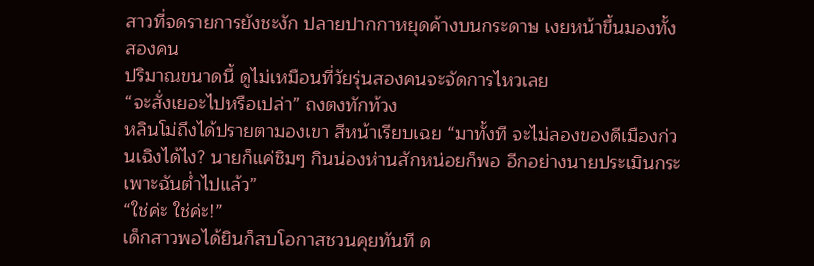สาวที่จดรายการยังชะงัก ปลายปากกาหยุดค้างบนกระดาษ เงยหน้าขึ้นมองทั้งสองคน
ปริมาณขนาดนี้ ดูไม่เหมือนที่วัยรุ่นสองคนจะจัดการไหวเลย
“จะสั่งเยอะไปหรือเปล่า” ถงตงทักท้วง
หลินโม่ถึงได้ปรายตามองเขา สีหน้าเรียบเฉย “มาทั้งที จะไม่ลองของดีเมืองก่วนเฉิงได้ไง? นายก็แค่ชิมๆ กินน่องห่านสักหน่อยก็พอ อีกอย่างนายประเมินกระเพาะฉันต่ำไปแล้ว”
“ใช่ค่ะ ใช่ค่ะ!”
เด็กสาวพอได้ยินก็สบโอกาสชวนคุยทันที ด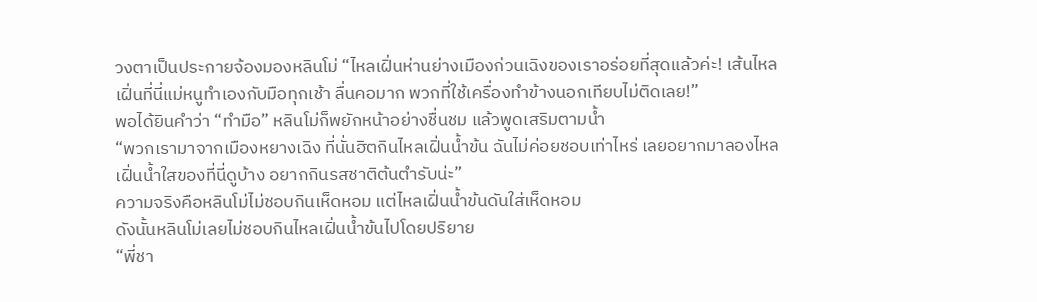วงตาเป็นประกายจ้องมองหลินโม่ “ไหลเฝิ่นห่านย่างเมืองก่วนเฉิงของเราอร่อยที่สุดแล้วค่ะ! เส้นไหลเฝิ่นที่นี่แม่หนูทำเองกับมือทุกเช้า ลื่นคอมาก พวกที่ใช้เครื่องทำข้างนอกเทียบไม่ติดเลย!”
พอได้ยินคำว่า “ทำมือ” หลินโม่ก็พยักหน้าอย่างชื่นชม แล้วพูดเสริมตามน้ำ
“พวกเรามาจากเมืองหยางเฉิง ที่นั่นฮิตกินไหลเฝิ่นน้ำข้น ฉันไม่ค่อยชอบเท่าไหร่ เลยอยากมาลองไหลเฝิ่นน้ำใสของที่นี่ดูบ้าง อยากกินรสชาติต้นตำรับน่ะ”
ความจริงคือหลินโม่ไม่ชอบกินเห็ดหอม แต่ไหลเฝิ่นน้ำข้นดันใส่เห็ดหอม
ดังนั้นหลินโม่เลยไม่ชอบกินไหลเฝิ่นน้ำข้นไปโดยปริยาย
“พี่ชา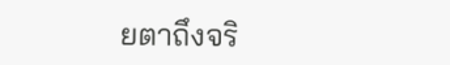ยตาถึงจริ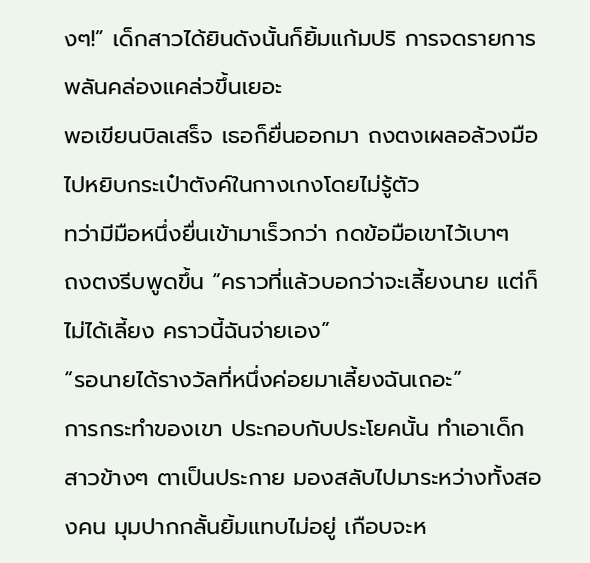งๆ!” เด็กสาวได้ยินดังนั้นก็ยิ้มแก้มปริ การจดรายการพลันคล่องแคล่วขึ้นเยอะ
พอเขียนบิลเสร็จ เธอก็ยื่นออกมา ถงตงเผลอล้วงมือไปหยิบกระเป๋าตังค์ในกางเกงโดยไม่รู้ตัว
ทว่ามีมือหนึ่งยื่นเข้ามาเร็วกว่า กดข้อมือเขาไว้เบาๆ
ถงตงรีบพูดขึ้น “คราวที่แล้วบอกว่าจะเลี้ยงนาย แต่ก็ไม่ได้เลี้ยง คราวนี้ฉันจ่ายเอง”
“รอนายได้รางวัลที่หนึ่งค่อยมาเลี้ยงฉันเถอะ”
การกระทำของเขา ประกอบกับประโยคนั้น ทำเอาเด็กสาวข้างๆ ตาเป็นประกาย มองสลับไปมาระหว่างทั้งสองคน มุมปากกลั้นยิ้มแทบไม่อยู่ เกือบจะห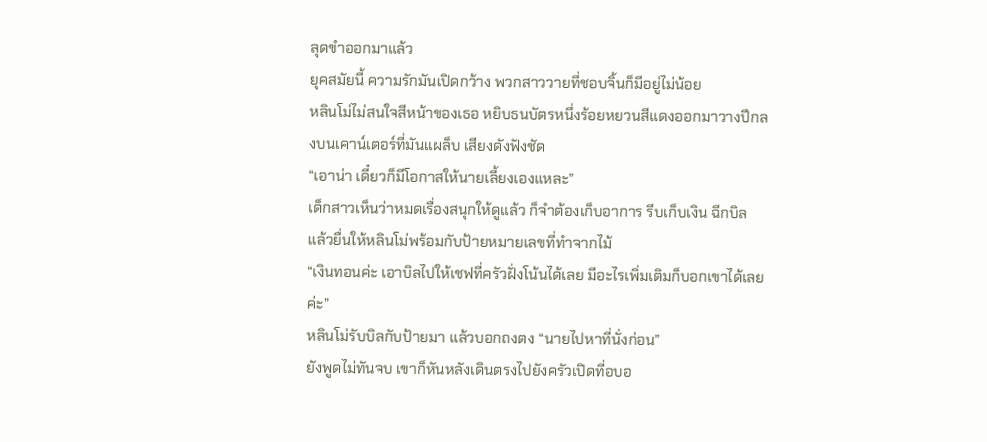ลุดขำออกมาแล้ว
ยุคสมัยนี้ ความรักมันเปิดกว้าง พวกสาววายที่ชอบจิ้นก็มีอยู่ไม่น้อย
หลินโม่ไม่สนใจสีหน้าของเธอ หยิบธนบัตรหนึ่งร้อยหยวนสีแดงออกมาวางปึกลงบนเคาน์เตอร์ที่มันแผล็บ เสียงดังฟังชัด
“เอาน่า เดี๋ยวก็มีโอกาสให้นายเลี้ยงเองแหละ”
เด็กสาวเห็นว่าหมดเรื่องสนุกให้ดูแล้ว ก็จำต้องเก็บอาการ รีบเก็บเงิน ฉีกบิล แล้วยื่นให้หลินโม่พร้อมกับป้ายหมายเลขที่ทำจากไม้
“เงินทอนค่ะ เอาบิลไปให้เชฟที่ครัวฝั่งโน้นได้เลย มีอะไรเพิ่มเติมก็บอกเขาได้เลยค่ะ”
หลินโม่รับบิลกับป้ายมา แล้วบอกถงตง “นายไปหาที่นั่งก่อน”
ยังพูดไม่ทันจบ เขาก็หันหลังเดินตรงไปยังครัวเปิดที่อบอ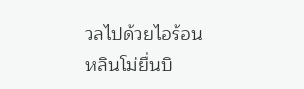วลไปด้วยไอร้อน
หลินโม่ยื่นบิ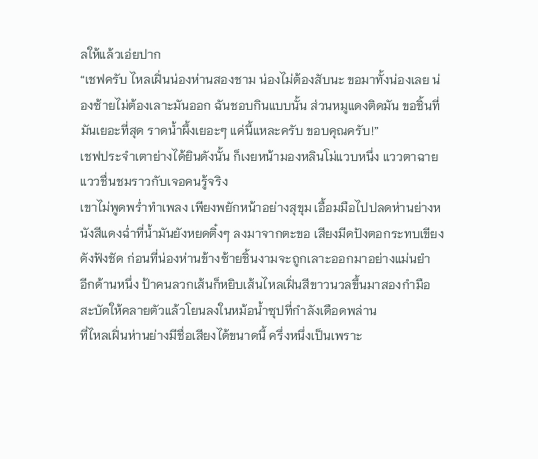ลให้แล้วเอ่ยปาก
“เชฟครับ ไหลเฝิ่นน่องห่านสองชาม น่องไม่ต้องสับนะ ขอมาทั้งน่องเลย น่องซ้ายไม่ต้องเลาะมันออก ฉันชอบกินแบบนั้น ส่วนหมูแดงติดมัน ขอชิ้นที่มันเยอะที่สุด ราดน้ำผึ้งเยอะๆ แค่นี้แหละครับ ขอบคุณครับ!”
เชฟประจำเตาย่างได้ยินดังนั้น ก็เงยหน้ามองหลินโม่แวบหนึ่ง แววตาฉายแววชื่นชมราวกับเจอคนรู้จริง
เขาไม่พูดพร่ำทำเพลง เพียงพยักหน้าอย่างสุขุม เอื้อมมือไปปลดห่านย่างหนังสีแดงฉ่ำที่น้ำมันยังหยดติ๋งๆ ลงมาจากตะขอ เสียงมีดปังตอกระทบเขียงดังฟังชัด ก่อนที่น่องห่านข้างซ้ายชิ้นงามจะถูกเลาะออกมาอย่างแม่นยำ
อีกด้านหนึ่ง ป้าคนลวกเส้นก็หยิบเส้นไหลเฝิ่นสีขาวนวลขึ้นมาสองกำมือ สะบัดให้คลายตัวแล้วโยนลงในหม้อน้ำซุปที่กำลังเดือดพล่าน
ที่ไหลเฝิ่นห่านย่างมีชื่อเสียงได้ขนาดนี้ ครึ่งหนึ่งเป็นเพราะ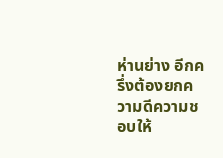ห่านย่าง อีกครึ่งต้องยกความดีความชอบให้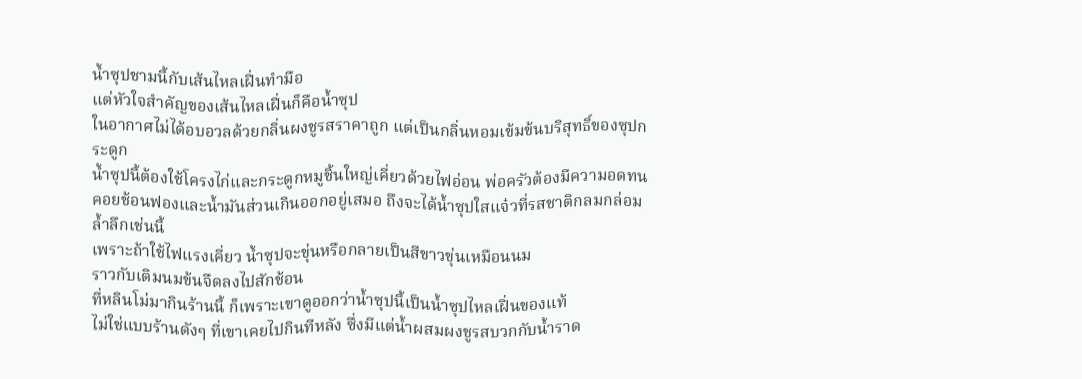น้ำซุปชามนี้กับเส้นไหลเฝิ่นทำมือ
แต่หัวใจสำคัญของเส้นไหลเฝิ่นก็คือน้ำซุป
ในอากาศไม่ได้อบอวลด้วยกลิ่นผงชูรสราคาถูก แต่เป็นกลิ่นหอมเข้มข้นบริสุทธิ์ของซุปกระดูก
น้ำซุปนี้ต้องใช้โครงไก่และกระดูกหมูชิ้นใหญ่เคี่ยวด้วยไฟอ่อน พ่อครัวต้องมีความอดทน คอยช้อนฟองและน้ำมันส่วนเกินออกอยู่เสมอ ถึงจะได้น้ำซุปใสแจ๋วที่รสชาติกลมกล่อมล้ำลึกเช่นนี้
เพราะถ้าใช้ไฟแรงเคี่ยว น้ำซุปจะขุ่นหรือกลายเป็นสีขาวขุ่นเหมือนนม
ราวกับเติมนมข้นจืดลงไปสักช้อน
ที่หลินโม่มากินร้านนี้ ก็เพราะเขาดูออกว่าน้ำซุปนี้เป็นน้ำซุปไหลเฝิ่นของแท้
ไม่ใช่แบบร้านดังๆ ที่เขาเคยไปกินทีหลัง ซึ่งมีแต่น้ำผสมผงชูรสบวกกับน้ำราด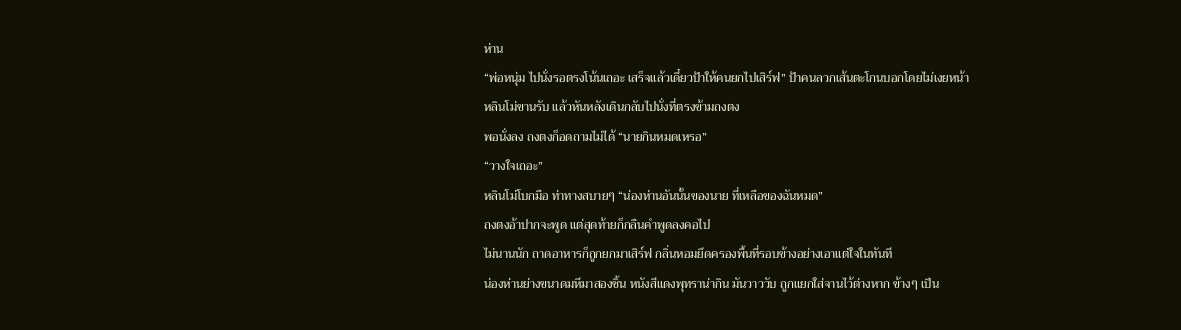ห่าน
“พ่อหนุ่ม ไปนั่งรอตรงโน้นเถอะ เสร็จแล้วเดี๋ยวป้าให้คนยกไปเสิร์ฟ” ป้าคนลวกเส้นตะโกนบอกโดยไม่เงยหน้า
หลินโม่ขานรับ แล้วหันหลังเดินกลับไปนั่งที่ตรงข้ามถงตง
พอนั่งลง ถงตงก็อดถามไม่ได้ “นายกินหมดเหรอ”
“วางใจเถอะ”
หลินโม่โบกมือ ท่าทางสบายๆ “น่องห่านอันนั้นของนาย ที่เหลือของฉันหมด”
ถงตงอ้าปากจะพูด แต่สุดท้ายก็กลืนคำพูดลงคอไป
ไม่นานนัก ถาดอาหารก็ถูกยกมาเสิร์ฟ กลิ่นหอมยึดครองพื้นที่รอบข้างอย่างเอาแต่ใจในทันที
น่องห่านย่างขนาดมหึมาสองชิ้น หนังสีแดงพุทราน่ากิน มันวาววับ ถูกแยกใส่จานไว้ต่างหาก ข้างๆ เป็น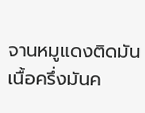จานหมูแดงติดมัน เนื้อครึ่งมันค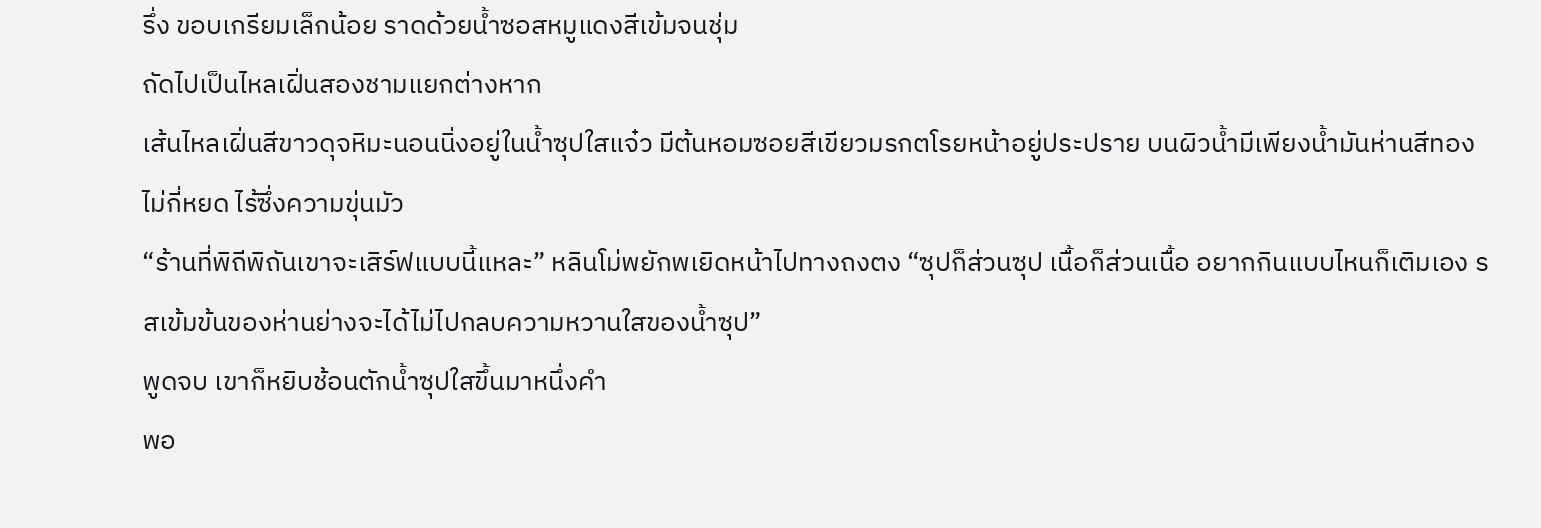รึ่ง ขอบเกรียมเล็กน้อย ราดด้วยน้ำซอสหมูแดงสีเข้มจนชุ่ม
ถัดไปเป็นไหลเฝิ่นสองชามแยกต่างหาก
เส้นไหลเฝิ่นสีขาวดุจหิมะนอนนิ่งอยู่ในน้ำซุปใสแจ๋ว มีต้นหอมซอยสีเขียวมรกตโรยหน้าอยู่ประปราย บนผิวน้ำมีเพียงน้ำมันห่านสีทองไม่กี่หยด ไร้ซึ่งความขุ่นมัว
“ร้านที่พิถีพิถันเขาจะเสิร์ฟแบบนี้แหละ” หลินโม่พยักพเยิดหน้าไปทางถงตง “ซุปก็ส่วนซุป เนื้อก็ส่วนเนื้อ อยากกินแบบไหนก็เติมเอง รสเข้มข้นของห่านย่างจะได้ไม่ไปกลบความหวานใสของน้ำซุป”
พูดจบ เขาก็หยิบช้อนตักน้ำซุปใสขึ้นมาหนึ่งคำ
พอ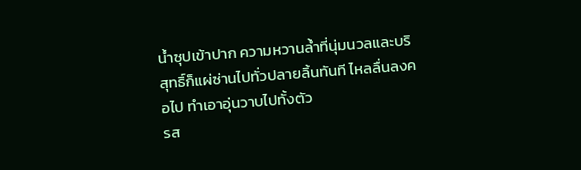น้ำซุปเข้าปาก ความหวานล้ำที่นุ่มนวลและบริสุทธิ์ก็แผ่ซ่านไปทั่วปลายลิ้นทันที ไหลลื่นลงคอไป ทำเอาอุ่นวาบไปทั้งตัว
รส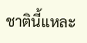ชาตินี้แหละ